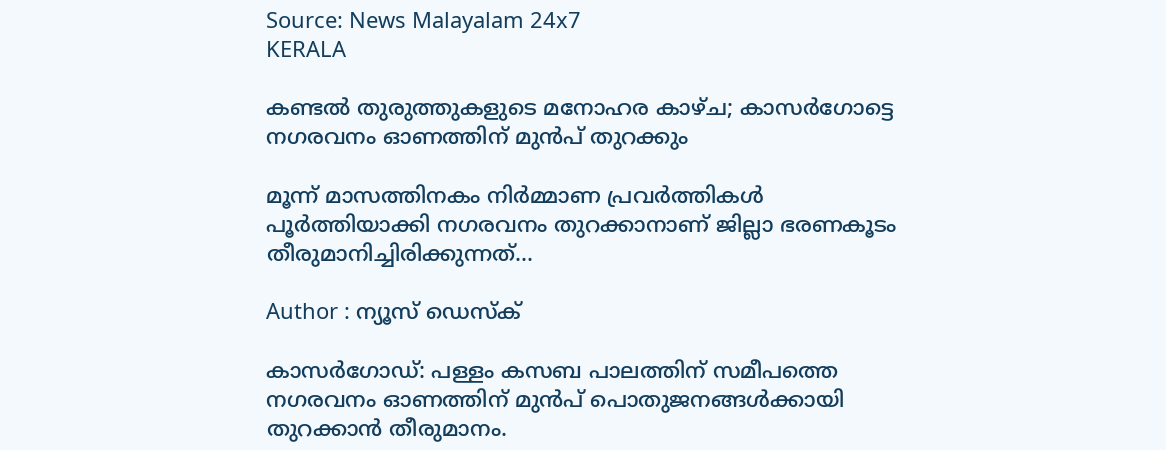Source: News Malayalam 24x7
KERALA

കണ്ടൽ തുരുത്തുകളുടെ മനോഹര കാഴ്ച; കാസർഗോട്ടെ നഗരവനം ഓണത്തിന് മുൻപ് തുറക്കും

മൂന്ന് മാസത്തിനകം നിർമ്മാണ പ്രവർത്തികള്‍ പൂർത്തിയാക്കി നഗരവനം തുറക്കാനാണ് ജില്ലാ ഭരണകൂടം തീരുമാനിച്ചിരിക്കുന്നത്...

Author : ന്യൂസ് ഡെസ്ക്

കാസർഗോഡ്: പള്ളം കസബ പാലത്തിന് സമീപത്തെ നഗരവനം ഓണത്തിന് മുന്‍പ് പൊതുജനങ്ങള്‍ക്കായി തുറക്കാന്‍ തീരുമാനം.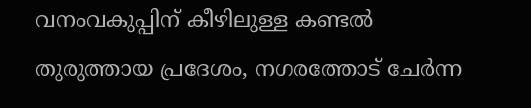വനംവകുപ്പിന് കീഴിലുള്ള കണ്ടൽ തുരുത്തായ പ്രദേശം, നഗരത്തോട് ചേർന്ന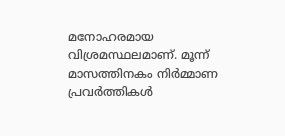മനോഹരമായ വിശ്രമസ്ഥലമാണ്. മൂന്ന് മാസത്തിനകം നിർമ്മാണ പ്രവർത്തികള്‍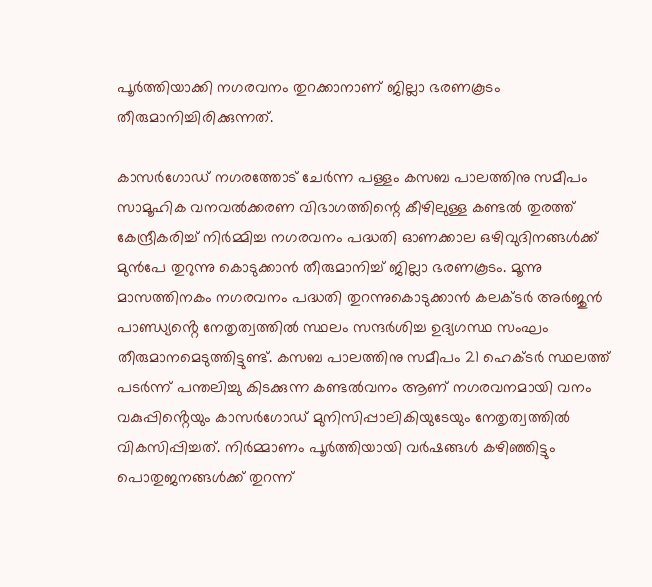പൂർത്തിയാക്കി നഗരവനം തുറക്കാനാണ് ജില്ലാ ഭരണകൂടം തീരുമാനിച്ചിരിക്കുന്നത്.

കാസർഗോഡ് നഗരത്തോട് ചേർന്ന പള്ളം കസബ പാലത്തിനു സമീപം സാമൂഹിക വനവൽക്കരണ വിഭാഗത്തിന്റെ കീഴിലുള്ള കണ്ടൽ തുരത്ത് കേന്ദ്രീകരിച്ച് നിർമ്മിച്ച നഗരവനം പദ്ധതി ഓണക്കാല ഒഴിവുദിനങ്ങൾക്ക് മുൻപേ തുറുന്നു കൊടുക്കാൻ തീരുമാനിച്ച് ജില്ലാ ഭരണകൂടം. മൂന്നു മാസത്തിനകം നഗരവനം പദ്ധതി തുറന്നുകൊടുക്കാൻ കലക്ടർ അർജുൻ പാണ്ഡ്യൻ്റെ നേതൃത്വത്തിൽ സ്ഥലം സന്ദർശിച്ച ഉദ്യഗസ്ഥ സംഘം തീരുമാനമെടുത്തിട്ടുണ്ട്. കസബ പാലത്തിനു സമീപം 21 ഹെക്ട‌ർ സ്ഥലത്ത് പടർന്ന് പന്തലിച്ചു കിടക്കുന്ന കണ്ടൽവനം ആണ് നഗരവനമായി വനം വകുപ്പിൻ്റെയും കാസർഗോഡ് മുനിസിപ്പാലികിയുടേയും നേതൃത്വത്തിൽ വികസിപ്പിച്ചത്. നിർമ്മാണം പൂർത്തിയായി വർഷങ്ങൾ കഴിഞ്ഞിട്ടും പൊതുജനങ്ങൾക്ക് തുറന്ന്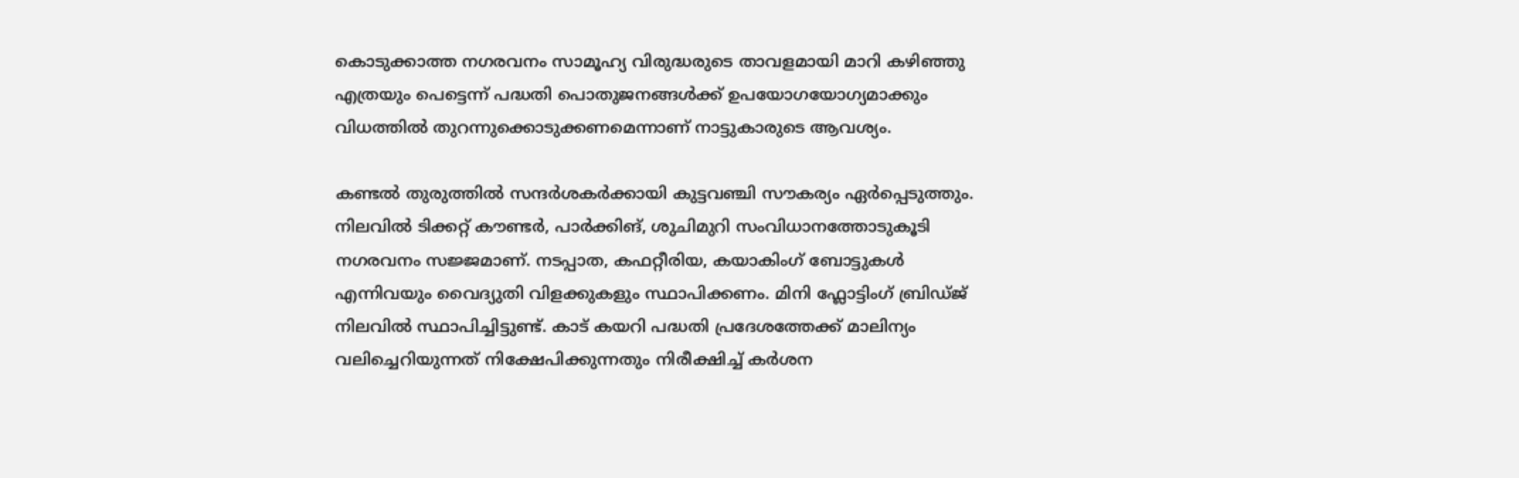കൊടുക്കാത്ത നഗരവനം സാമൂഹ്യ വിരുദ്ധരുടെ താവളമായി മാറി കഴിഞ്ഞു എത്രയും പെട്ടെന്ന് പദ്ധതി പൊതുജനങ്ങൾക്ക് ഉപയോഗയോഗ്യമാക്കും വിധത്തിൽ തുറന്നുക്കൊടുക്കണമെന്നാണ് നാട്ടുകാരുടെ ആവശ്യം.

കണ്ടൽ തുരുത്തിൽ സന്ദർശകർക്കായി കുട്ടവഞ്ചി സൗകര്യം ഏർപ്പെടുത്തും. നിലവിൽ ടിക്കറ്റ് കൗണ്ടർ, പാർക്കിങ്, ശുചിമുറി സംവിധാനത്തോടുകൂടി നഗരവനം സജ്ജമാണ്. നടപ്പാത, കഫറ്റീരിയ, കയാകിംഗ് ബോട്ടുകൾ എന്നിവയും വൈദ്യുതി വിളക്കുകളും സ്ഥാപിക്കണം. മിനി ഫ്ലോട്ടിംഗ് ബ്രിഡ്ജ് നിലവിൽ സ്ഥാപിച്ചിട്ടുണ്ട്. കാട് കയറി പദ്ധതി പ്രദേശത്തേക്ക് മാലിന്യം വലിച്ചെറിയുന്നത് നിക്ഷേപിക്കുന്നതും നിരീക്ഷിച്ച് കർശന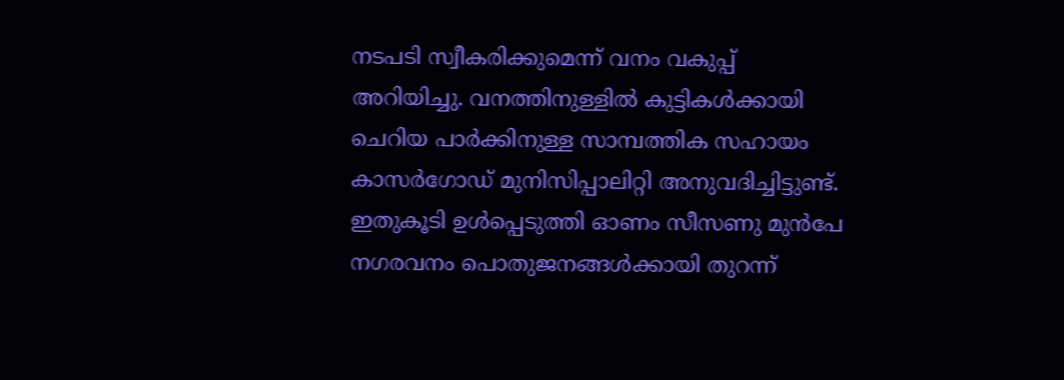നടപടി സ്വീകരിക്കുമെന്ന് വനം വകുപ്പ് അറിയിച്ചു. വനത്തിനുള്ളിൽ കുട്ടികൾക്കായി ചെറിയ പാർക്കിനുള്ള സാമ്പത്തിക സഹായം കാസർഗോഡ് മുനിസിപ്പാലിറ്റി അനുവദിച്ചിട്ടുണ്ട്. ഇതുകൂടി ഉൾപ്പെടുത്തി ഓണം സീസണു മുൻപേ നഗരവനം പൊതുജനങ്ങൾക്കായി തുറന്ന്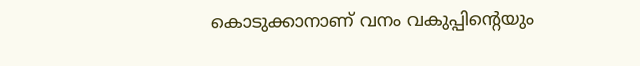കൊടുക്കാനാണ് വനം വകുപ്പിൻ്റെയും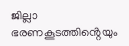ജില്ലാ ഭരണകൂടത്തിൻ്റെയും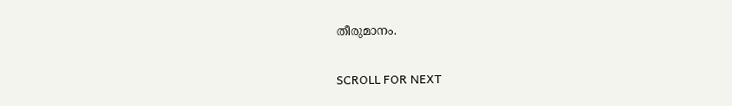തീരുമാനം.

SCROLL FOR NEXT